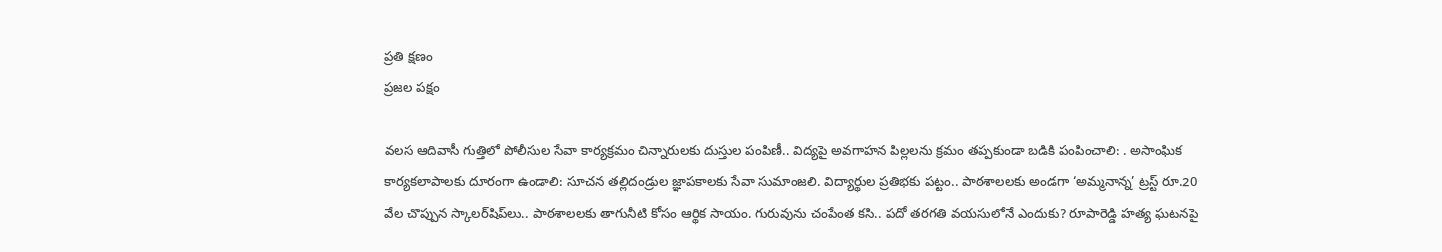ప్రతి క్షణం
ప్రజల పక్షం

వలస ఆదివాసీ గుత్తిలో పోలీసుల సేవా కార్యక్రమం చిన్నారులకు దుస్తుల పంపిణీ.. విద్యపై అవగాహన పిల్లలను క్రమం తప్పకుండా బడికి పంపించాలి: . అసాంఘిక కార్యకలాపాలకు దూరంగా ఉండాలి: సూచన తల్లిదండ్రుల జ్ఞాపకాలకు సేవా సుమాంజలి. విద్యార్థుల ప్రతిభకు పట్టం.. పాఠశాలలకు అండగా ‘అమ్మనాన్న’ ట్రస్ట్ రూ.20 వేల చొప్పున స్కాలర్‌షిప్‌లు.. పాఠశాలలకు తాగునీటి కోసం ఆర్థిక సాయం. గురువును చంపేంత కసి.. పదో తరగతి వయసులోనే ఎందుకు? రూపారెడ్డి హత్య ఘటనపై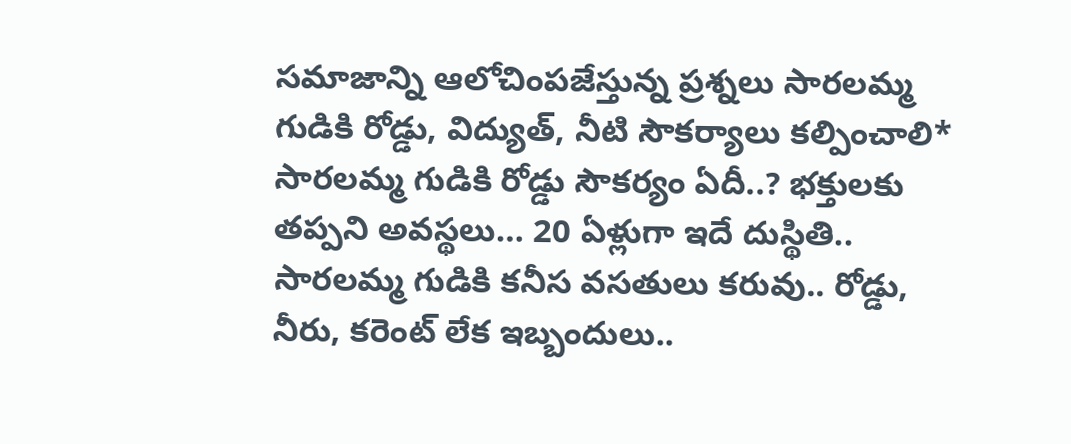సమాజాన్ని ఆలోచింపజేస్తున్న ప్రశ్నలు సారలమ్మ గుడికి రోడ్డు, విద్యుత్, నీటి సౌకర్యాలు కల్పించాలి* సారలమ్మ గుడికి రోడ్డు సౌకర్యం ఏదీ..? భక్తులకు తప్పని అవస్థలు… 20 ఏళ్లుగా ఇదే దుస్థితి.. సారలమ్మ గుడికి కనీస వసతులు కరువు.. రోడ్డు, నీరు, కరెంట్ లేక ఇబ్బందులు..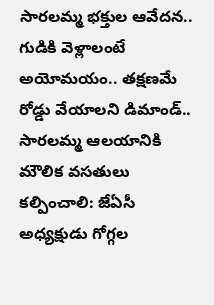సారలమ్మ భక్తుల ఆవేదన.. గుడికి వెళ్లాలంటే అయోమయం.. తక్షణమే రోడ్డు వేయాలని డిమాండ్.. సారలమ్మ ఆలయానికి మౌలిక వసతులు కల్పించాలి: జేఏసీ అధ్యక్షుడు గోగ్గల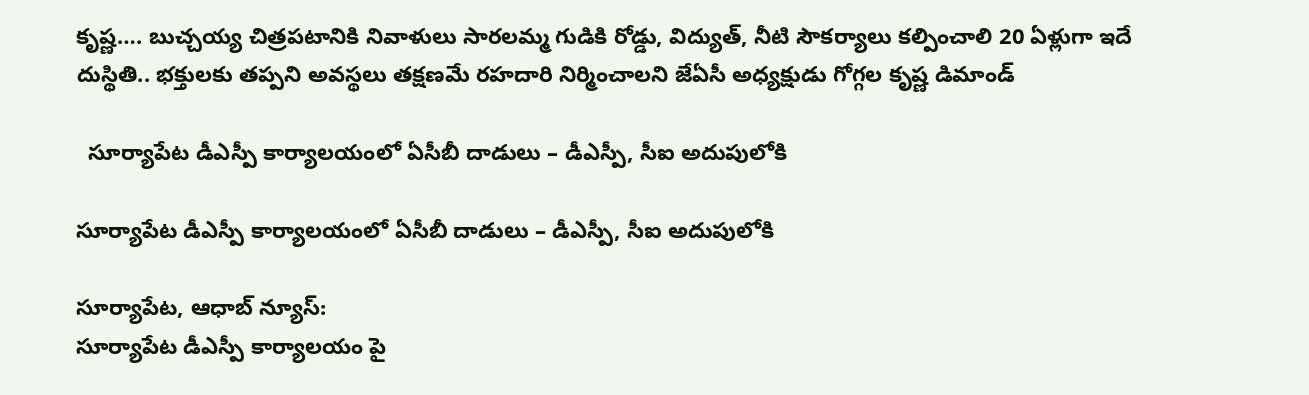కృష్ణ…. బుచ్చయ్య చిత్రపటానికి నివాళులు సారలమ్మ గుడికి రోడ్డు, విద్యుత్, నీటి సౌకర్యాలు కల్పించాలి 20 ఏళ్లుగా ఇదే దుస్థితి.. భక్తులకు తప్పని అవస్థలు తక్షణమే రహదారి నిర్మించాలని జేఏసీ అధ్యక్షుడు గోగ్గల కృష్ణ డిమాండ్

  సూర్యాపేట డీఎస్పీ కార్యాలయంలో ఏసీబీ దాడులు – డీఎస్పీ, సీఐ అదుపులోకి

సూర్యాపేట డీఎస్పీ కార్యాలయంలో ఏసీబీ దాడులు – డీఎస్పీ, సీఐ అదుపులోకి

సూర్యాపేట, ఆధాబ్ న్యూస్:
సూర్యాపేట డీఎస్పీ కార్యాలయం పై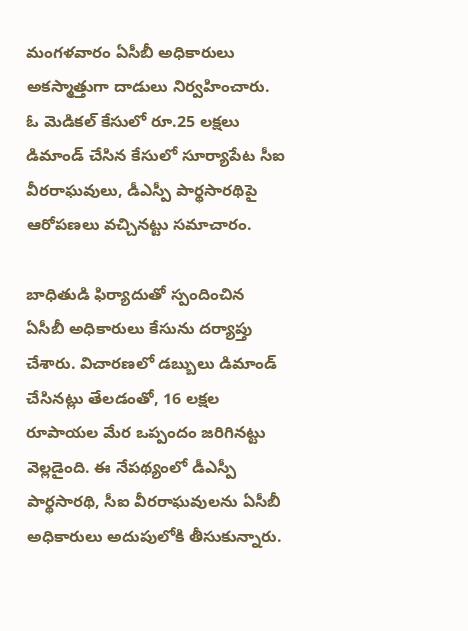మంగళవారం ఏసీబీ అధికారులు అకస్మాత్తుగా దాడులు నిర్వహించారు. ఓ మెడికల్ కేసులో రూ.25 లక్షలు డిమాండ్ చేసిన కేసులో సూర్యాపేట సీఐ వీరరాఘవులు, డీఎస్పీ పార్థసారథిపై ఆరోపణలు వచ్చినట్టు సమాచారం.

బాధితుడి ఫిర్యాదుతో స్పందించిన ఏసీబీ అధికారులు కేసును దర్యాప్తు చేశారు. విచారణలో డబ్బులు డిమాండ్ చేసినట్లు తేలడంతో, 16 లక్షల రూపాయల మేర ఒప్పందం జరిగినట్టు వెల్లడైంది. ఈ నేపథ్యంలో డీఎస్పీ పార్థసారథి, సీఐ వీరరాఘవులను ఏసీబీ అధికారులు అదుపులోకి తీసుకున్నారు.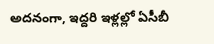అదనంగా, ఇద్దరి ఇళ్లల్లో ఏసీబీ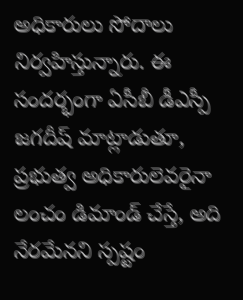అధికారులు సోదాలు నిర్వహిస్తున్నారు. ఈ సందర్భంగా ఏసీబీ డీఎస్పీ జగదీష్ మాట్లాడుతూ, ప్రభుత్వ అధికారులెవరైనా లంచం డిమాండ్ చేస్తే, అది నేరమేనని స్పష్టం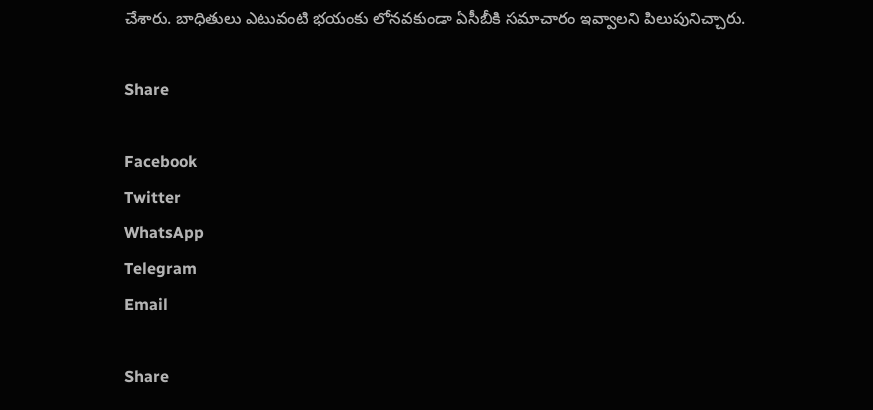చేశారు. బాధితులు ఎటువంటి భయంకు లోనవకుండా ఏసీబీకి సమాచారం ఇవ్వాలని పిలుపునిచ్చారు.

Share

Facebook
Twitter
WhatsApp
Telegram
Email

Share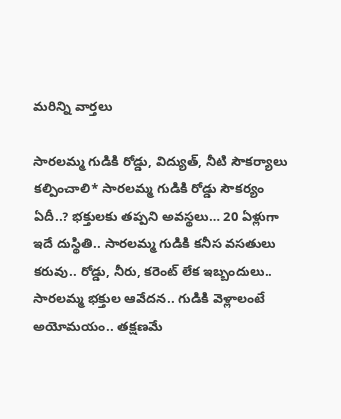మరిన్ని వార్తలు

సారలమ్మ గుడికి రోడ్డు, విద్యుత్, నీటి సౌకర్యాలు కల్పించాలి* సారలమ్మ గుడికి రోడ్డు సౌకర్యం ఏదీ..? భక్తులకు తప్పని అవస్థలు… 20 ఏళ్లుగా ఇదే దుస్థితి.. సారలమ్మ గుడికి కనీస వసతులు కరువు.. రోడ్డు, నీరు, కరెంట్ లేక ఇబ్బందులు.. సారలమ్మ భక్తుల ఆవేదన.. గుడికి వెళ్లాలంటే అయోమయం.. తక్షణమే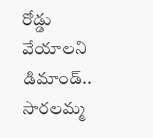రోడ్డు వేయాలని డిమాండ్.. సారలమ్మ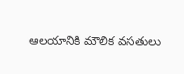ఆలయానికి మౌలిక వసతులు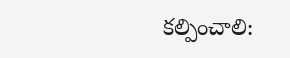కల్పించాలి: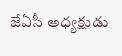జేఏసీ అధ్యక్షుడు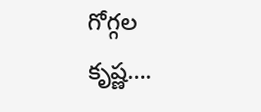గోగ్గల కృష్ణ….